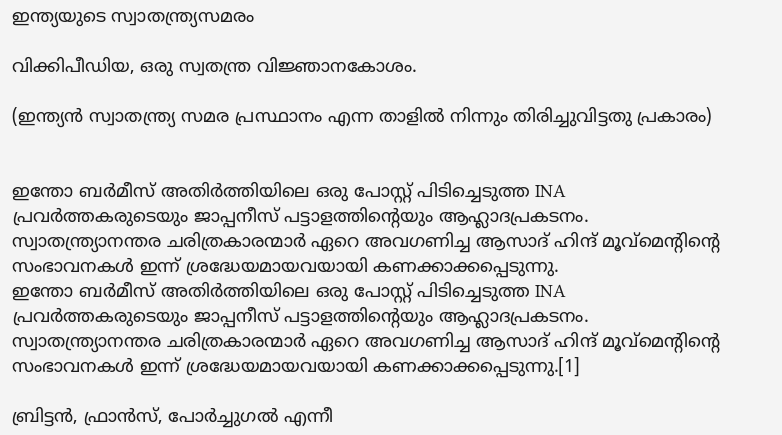ഇന്ത്യയുടെ സ്വാതന്ത്ര്യസമരം

വിക്കിപീഡിയ, ഒരു സ്വതന്ത്ര വിജ്ഞാനകോശം.

(ഇന്ത്യന്‍ സ്വാതന്ത്ര്യ സമര പ്രസ്ഥാനം എന്ന താളില്‍ നിന്നും തിരിച്ചുവിട്ടതു പ്രകാരം)


ഇന്തോ ബര്‍മീസ് അതിര്‍ത്തിയിലെ ഒരു പോസ്റ്റ് പിടിച്ചെടുത്ത INA പ്രവര്‍ത്തകരുടെയും ജാപ്പനീസ് പട്ടാളത്തിന്റെയും ആഹ്ലാദപ്രകടനം. സ്വാതന്ത്ര്യാനന്തര ചരിത്രകാരന്മാര്‍ ഏറെ അവഗണിച്ച ആസാദ് ഹിന്ദ് മൂവ്മെന്റിന്റെ സംഭാവനകള്‍ ഇന്ന് ശ്രദ്ധേയമായവയായി കണക്കാക്കപ്പെടുന്നു.
ഇന്തോ ബര്‍മീസ് അതിര്‍ത്തിയിലെ ഒരു പോസ്റ്റ് പിടിച്ചെടുത്ത INA പ്രവര്‍ത്തകരുടെയും ജാപ്പനീസ് പട്ടാളത്തിന്റെയും ആഹ്ലാദപ്രകടനം. സ്വാതന്ത്ര്യാനന്തര ചരിത്രകാരന്മാര്‍ ഏറെ അവഗണിച്ച ആസാദ് ഹിന്ദ് മൂവ്മെന്റിന്റെ സംഭാവനകള്‍ ഇന്ന് ശ്രദ്ധേയമായവയായി കണക്കാക്കപ്പെടുന്നു.[1]

ബ്രിട്ടന്‍, ഫ്രാന്‍സ്, പോര്‍ച്ചുഗല്‍ എന്നീ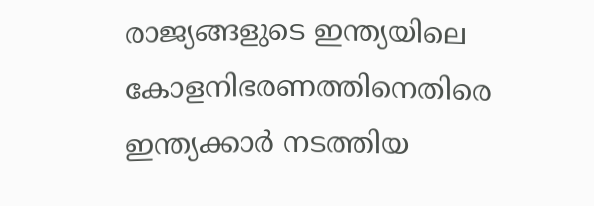രാജ്യങ്ങളുടെ ഇന്ത്യയിലെ കോളനിഭരണത്തിനെതിരെ ഇന്ത്യക്കാര്‍ നടത്തിയ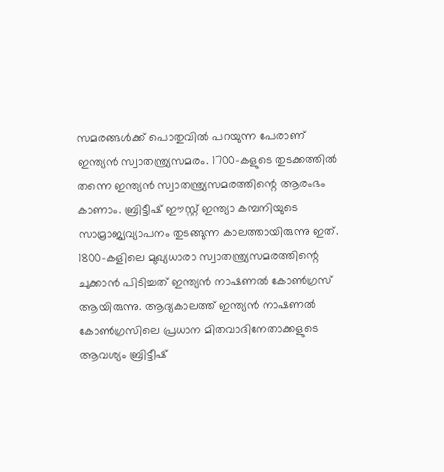സമരങ്ങള്‍ക്ക് പൊതുവില്‍ പറയുന്ന പേരാണ് ഇന്ത്യന്‍ സ്വാതന്ത്ര്യസമരം. 1700-കളുടെ തുടക്കത്തില്‍ തന്നെ ഇന്ത്യന്‍ സ്വാതന്ത്ര്യസമരത്തിന്റെ ആരംഭം കാണാം. ബ്രിട്ടീഷ് ഈസ്റ്റ് ഇന്ത്യാ കമ്പനിയുടെ സാമ്രാജ്യവ്യാപനം തുടങ്ങുന്ന കാലത്തായിരുന്നു ഇത്. 1800-കളിലെ മുഖ്യധാരാ സ്വാതന്ത്ര്യസമരത്തിന്റെ ചുക്കാന്‍ പിടിച്ചത് ഇന്ത്യന്‍ നാഷണല്‍ കോണ്‍ഗ്രസ് ആയിരുന്നു. ആദ്യകാലത്ത് ഇന്ത്യന്‍ നാഷണല്‍ കോണ്‍ഗ്രസിലെ പ്രധാന മിതവാദിനേതാക്കളുടെ ആവശ്യം ബ്രിട്ടീഷ്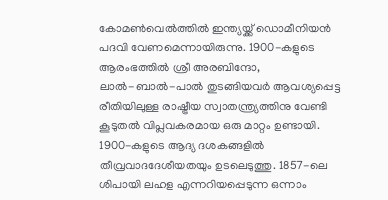കോമണ്‍‌വെല്‍ത്തില്‍ ഇന്ത്യയ്ക്ക് ഡൊമീനിയന്‍ പദവി വേണമെന്നായിരുന്നു. 1900-കളുടെ ആരംഭത്തില്‍ ശ്രീ അരബിന്ദോ, ലാല്‍-ബാല്‍-പാല്‍ തുടങ്ങിയവര്‍ ആവശ്യപ്പെട്ട രീതിയിലുള്ള രാഷ്ട്രീയ സ്വാതന്ത്ര്യത്തിനു വേണ്ടി കൂടുതല്‍ വിപ്ലവകരമായ ഒരു മാറ്റം ഉണ്ടായി. 1900-കളുടെ ആദ്യ ദശകങ്ങളില്‍ തീവ്രവാദദേശീയതയും ഉടലെടുത്തു. 1857-ലെ ശിപായി ലഹള എന്നറിയപ്പെടുന്ന ഒന്നാം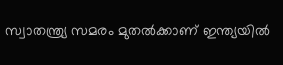സ്വാതന്ത്ര്യ സമരം മുതല്‍ക്കാണ് ഇന്ത്യയില്‍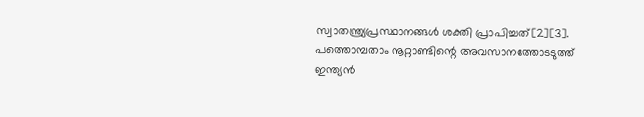സ്വാതന്ത്ര്യപ്രസ്ഥാനങ്ങള്‍ ശക്തി പ്രാപിച്ചത്[2][3]. പത്തൊമ്പതാം നൂറ്റാണ്ടിന്റെ അവസാനത്തോടടുത്ത് ഇന്ത്യന്‍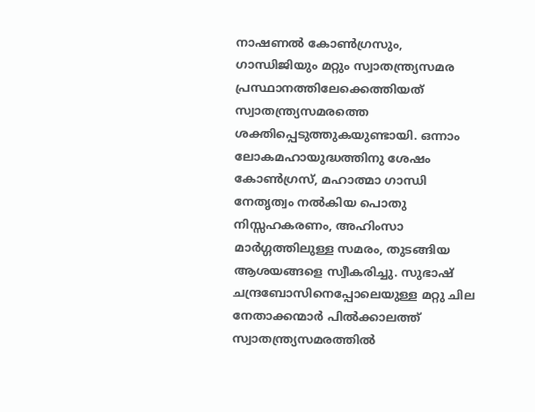നാഷണല്‍ കോണ്‍ഗ്രസും, ഗാന്ധിജിയും മറ്റും സ്വാതന്ത്ര്യസമര പ്രസ്ഥാനത്തിലേക്കെത്തിയത് സ്വാതന്ത്ര്യസമരത്തെ ശക്തിപ്പെടുത്തുകയുണ്ടായി. ഒന്നാം ലോകമഹായുദ്ധത്തിനു ശേഷം കോണ്‍ഗ്രസ്, മഹാത്മാ ഗാന്ധി നേതൃത്വം നല്‍കിയ പൊതു നിസ്സഹകരണം, അഹിംസാ മാര്‍ഗ്ഗത്തിലുള്ള സമരം, തുടങ്ങിയ ആശയങ്ങളെ സ്വീകരിച്ചു. സുഭാഷ് ചന്ദ്രബോസിനെപ്പോലെയുള്ള മറ്റു ചില നേതാക്കന്മാര്‍ പില്‍ക്കാലത്ത് സ്വാതന്ത്ര്യസമരത്തില്‍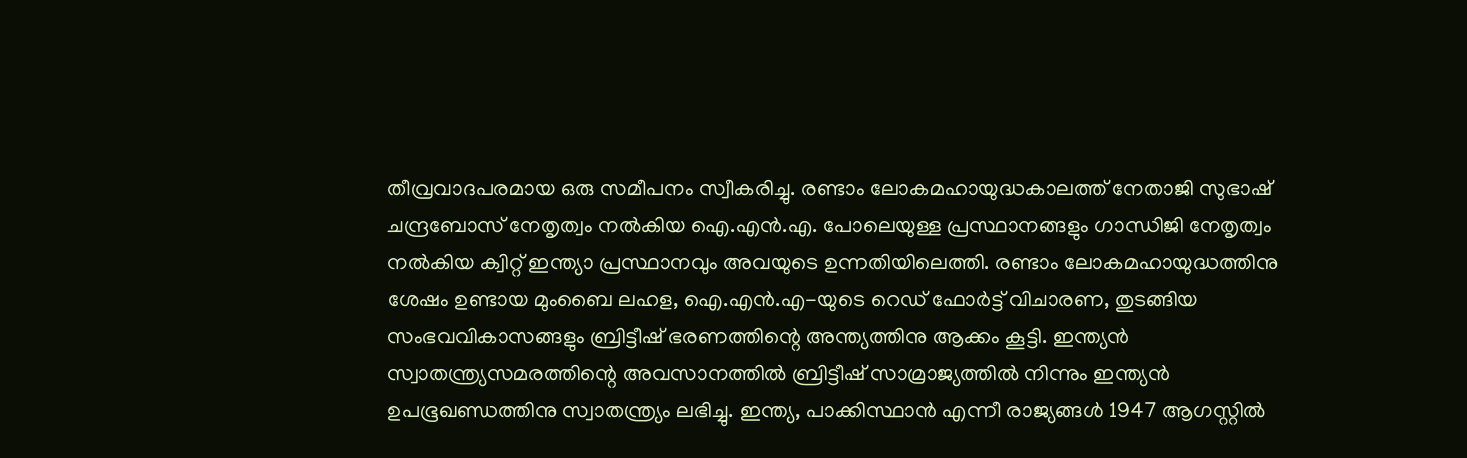തീവ്രവാദപരമായ ഒരു സമീപനം സ്വീകരിച്ചു. രണ്ടാം ലോകമഹായുദ്ധകാലത്ത് നേതാജി സുഭാഷ് ചന്ദ്രബോസ് നേതൃത്വം നല്‍കിയ ഐ.എന്‍.എ. പോലെയുള്ള പ്രസ്ഥാനങ്ങളും ഗാന്ധിജി നേതൃത്വം നല്‍കിയ ക്വിറ്റ് ഇന്ത്യാ പ്രസ്ഥാനവും അവയുടെ ഉന്നതിയിലെത്തി. രണ്ടാം ലോകമഹായുദ്ധത്തിനു ശേഷം ഉണ്ടായ മുംബൈ ലഹള, ഐ.എന്‍.എ-യുടെ റെഡ് ഫോര്‍ട്ട് വിചാരണ, തുടങ്ങിയ സംഭവവികാസങ്ങളും ബ്രിട്ടീഷ് ഭരണത്തിന്റെ അന്ത്യത്തിനു ആക്കം കൂട്ടി. ഇന്ത്യന്‍ സ്വാതന്ത്ര്യസമരത്തിന്റെ അവസാനത്തില്‍ ബ്രിട്ടീഷ് സാമ്രാജ്യത്തില്‍ നിന്നും ഇന്ത്യന്‍ ഉപഭൂഖണ്ഡത്തിനു സ്വാതന്ത്ര്യം ലഭിച്ചു. ഇന്ത്യ, പാക്കിസ്ഥാന്‍ എന്നീ രാജ്യങ്ങള്‍ 1947 ആഗസ്റ്റില്‍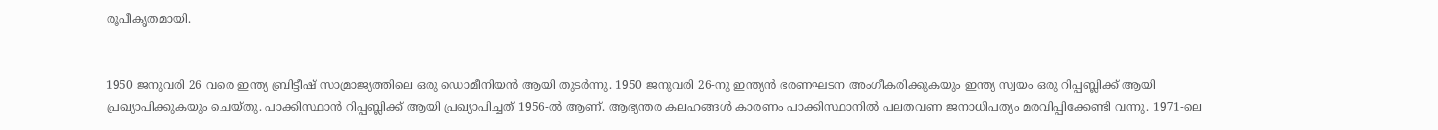രൂപീകൃതമായി.


1950 ജനുവരി 26 വരെ ഇന്ത്യ ബ്രിട്ടീഷ് സാമ്രാജ്യത്തിലെ ഒരു ഡൊമീനിയന്‍ ആയി തുടര്‍ന്നു. 1950 ജനുവരി 26-നു ഇന്ത്യന്‍ ഭരണഘടന അംഗീകരിക്കുകയും ഇന്ത്യ സ്വയം ഒരു റിപ്പബ്ലിക്ക് ആയി പ്രഖ്യാപിക്കുകയും ചെയ്തു. പാക്കിസ്ഥാന്‍ റിപ്പബ്ലിക്ക് ആയി പ്രഖ്യാപിച്ചത് 1956-ല്‍ ആണ്. ആഭ്യന്തര കലഹങ്ങള്‍ കാരണം പാക്കിസ്ഥാനില്‍ പലതവണ ജനാധിപത്യം മരവിപ്പിക്കേണ്ടി വന്നു. 1971-ലെ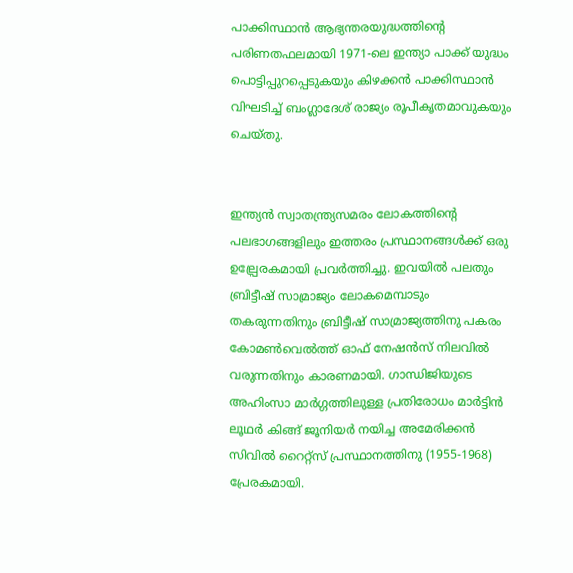പാക്കിസ്ഥാന്‍ ആഭ്യന്തരയുദ്ധത്തിന്റെ പരിണതഫലമായി 1971-ലെ ഇന്ത്യാ പാക്ക് യുദ്ധം പൊട്ടിപ്പുറപ്പെടുകയും കിഴക്കന്‍ പാക്കിസ്ഥാന്‍ വിഘടിച്ച് ബംഗ്ലാദേശ് രാജ്യം രൂപീകൃതമാവുകയും ചെയ്തു.


ഇന്ത്യന്‍ സ്വാതന്ത്ര്യസമരം ലോകത്തിന്റെ പലഭാഗങ്ങളിലും ഇത്തരം പ്രസ്ഥാനങ്ങള്‍ക്ക് ഒരു ഉല്പ്രേരകമായി പ്രവര്‍ത്തിച്ചു. ഇവയില്‍ പലതും ബ്രിട്ടീഷ് സാമ്രാജ്യം ലോകമെമ്പാടും തകരുന്നതിനും ബ്രിട്ടീഷ് സാമ്രാജ്യത്തിനു പകരം കോമണ്‍‌വെല്‍ത്ത് ഓഫ് നേഷന്‍സ് നിലവില്‍ വരുന്നതിനും കാരണമായി. ഗാന്ധിജിയുടെ അഹിംസാ മാര്‍ഗ്ഗത്തിലുള്ള പ്രതിരോധം മാര്‍ട്ടിന്‍ ലൂഥര്‍ കിങ്ങ് ജൂനിയര്‍ നയിച്ച അമേരിക്കന്‍ സിവില്‍ റൈറ്റ്സ് പ്രസ്ഥാനത്തിനു (1955-1968) പ്രേരകമായി.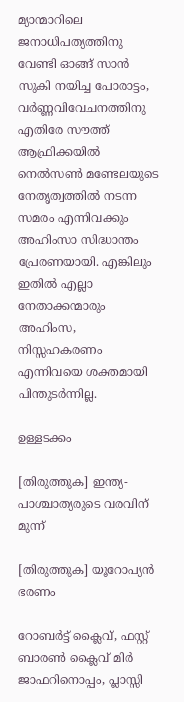മ്യാന്മാറിലെ ജനാധിപത്യത്തിനു വേണ്ടി ഓങ്ങ് സാന്‍ സുകി നയിച്ച പോരാട്ടം, വര്‍ണ്ണവിവേചനത്തിനു എതിരേ സൗത്ത് ആഫ്രിക്കയില്‍ നെല്‍സണ്‍ മണ്ടേലയുടെ നേതൃത്വത്തില്‍ നടന്ന സമരം എന്നിവക്കും അഹിംസാ സിദ്ധാന്തം പ്രേരണയായി. എങ്കിലും ഇതില്‍ എല്ലാ നേതാക്കന്മാരും അഹിംസ, നിസ്സഹകരണം എന്നിവയെ ശക്തമായി പിന്തുടര്‍ന്നില്ല.

ഉള്ളടക്കം

[തിരുത്തുക] ഇന്ത്യ-പാശ്ചാത്യരുടെ വരവിന് മുന്ന്

[തിരുത്തുക] യൂറോപ്യന്‍ ഭരണം

റോബര്‍ട്ട് ക്ലൈവ്, ഫസ്റ്റ് ബാരണ്‍ ക്ലൈവ് മിര്‍ ജാഫറിനൊപ്പം, പ്ലാസ്സി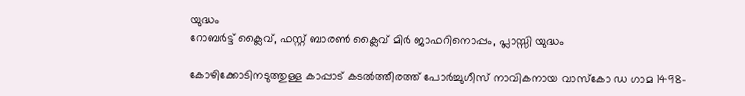യുദ്ധം
റോബര്‍ട്ട് ക്ലൈവ്, ഫസ്റ്റ് ബാരണ്‍ ക്ലൈവ് മിര്‍ ജാഫറിനൊപ്പം, പ്ലാസ്സി യുദ്ധം

കോഴിക്കോടിനടുത്തുള്ള കാപ്പാട് കടല്‍ത്തീരത്ത് പോര്‍ച്ചുഗീസ് നാവികനായ വാസ്കോ ഡ ഗാമ 1498-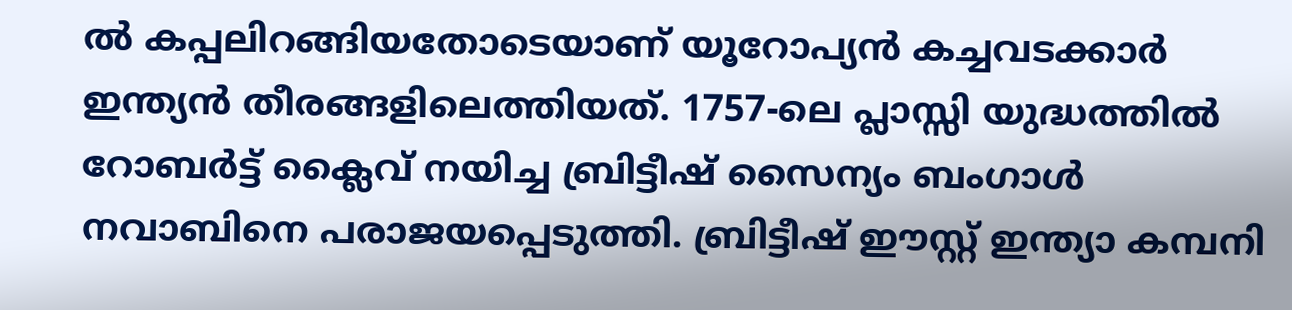ല്‍ കപ്പലിറങ്ങിയതോടെയാണ് യൂറോപ്യന്‍ കച്ചവടക്കാര്‍ ഇന്ത്യന്‍ തീരങ്ങളിലെത്തിയത്. 1757-ലെ പ്ലാസ്സി യുദ്ധത്തില്‍ റോബര്‍ട്ട് ക്ലൈവ് നയിച്ച ബ്രിട്ടീഷ് സൈന്യം ബംഗാള്‍ നവാബിനെ പരാജയപ്പെടുത്തി. ബ്രിട്ടീഷ് ഈസ്റ്റ് ഇന്ത്യാ കമ്പനി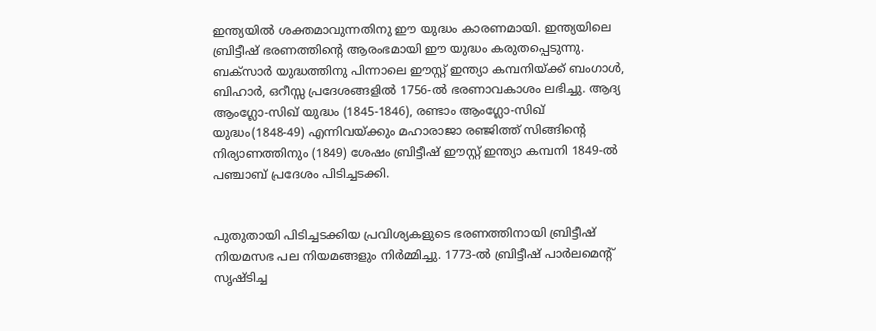ഇന്ത്യയില്‍ ശക്തമാവുന്നതിനു ഈ യുദ്ധം കാരണമായി. ഇന്ത്യയിലെ ബ്രിട്ടീഷ് ഭരണത്തിന്റെ ആരംഭമായി ഈ യുദ്ധം കരുതപ്പെടുന്നു. ബക്സാര്‍ യുദ്ധത്തിനു പിന്നാലെ ഈസ്റ്റ് ഇന്ത്യാ കമ്പനിയ്ക്ക് ബംഗാള്‍, ബിഹാര്‍, ഒറീസ്സ പ്രദേശങ്ങളില്‍ 1756-ല്‍ ഭരണാവകാശം ലഭിച്ചു. ആദ്യ ആംഗ്ലോ-സിഖ് യുദ്ധം (1845-1846), രണ്ടാം ആംഗ്ലോ-സിഖ് യുദ്ധം(1848-49) എന്നിവയ്ക്കും മഹാരാജാ രഞ്ജിത്ത് സിങ്ങിന്റെ നിര്യാ‍ണത്തിനും (1849) ശേഷം ബ്രിട്ടീഷ് ഈസ്റ്റ് ഇന്ത്യാ കമ്പനി 1849-ല്‍ പഞ്ചാബ് പ്രദേശം പിടിച്ചടക്കി.


പുതുതായി പിടിച്ചടക്കിയ പ്രവിശ്യകളുടെ ഭരണത്തിനായി ബ്രിട്ടീഷ് നിയമസഭ പല നിയമങ്ങളും നിര്‍മ്മിച്ചു. 1773-ല്‍ ബ്രിട്ടീഷ് പാര്‍ലമെന്റ് സൃഷ്ടിച്ച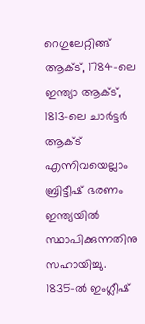റെഗുലേറ്റിങ്ങ് ആക്ട്, 1784-ലെ ഇന്ത്യാ ആക്ട്, 1813-ലെ ചാര്‍ട്ടര്‍ ആക്ട് എന്നിവയെല്ലാം ബ്രിട്ടീഷ് ഭരണം ഇന്ത്യയില്‍ സ്ഥാപിക്കുന്നതിനു സഹായിച്ചു. 1835-ല്‍ ഇംഗ്ലീഷ്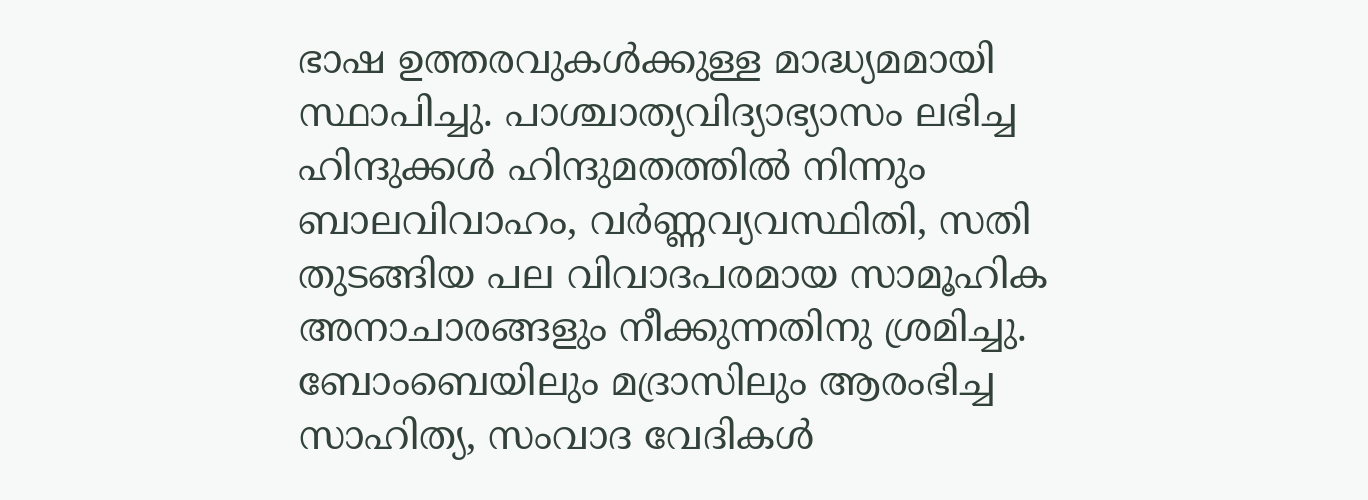ഭാഷ ഉത്തരവുകള്‍ക്കുള്ള മാദ്ധ്യമമായി സ്ഥാപിച്ചു. പാശ്ചാത്യവിദ്യാഭ്യാസം ലഭിച്ച ഹിന്ദുക്കള്‍ ഹിന്ദുമതത്തില്‍ നിന്നും ബാലവിവാഹം, വര്‍ണ്ണവ്യവസ്ഥിതി, സതി തുടങ്ങിയ പല വിവാദപരമായ സാമൂഹിക അനാചാരങ്ങളും നീക്കുന്നതിനു ശ്രമിച്ചു. ബോംബെയിലും മദ്രാസിലും ആരംഭിച്ച സാഹിത്യ, സംവാദ വേദികള്‍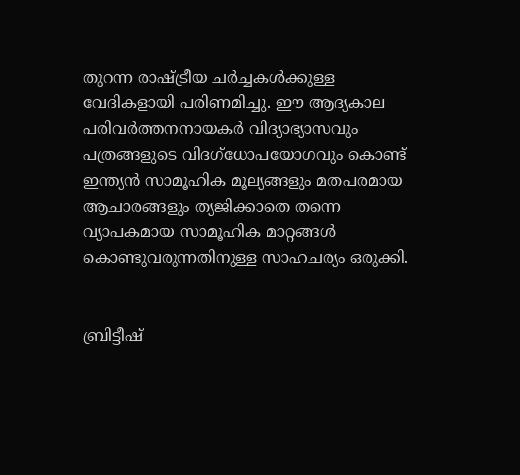തുറന്ന രാഷ്ട്രീയ ചര്‍ച്ചകള്‍ക്കുള്ള വേദികളായി പരിണമിച്ചു. ഈ ആദ്യകാല പരിവര്‍ത്തനനായകര്‍ വിദ്യാഭ്യാസവും പത്രങ്ങളുടെ വിദഗ്ധോപയോഗവും കൊണ്ട് ഇന്ത്യന്‍ സാമൂഹിക മൂല്യങ്ങളും മതപരമായ ആചാരങ്ങളും ത്യജിക്കാതെ തന്നെ വ്യാപകമായ സാമൂഹിക മാറ്റങ്ങള്‍ കൊണ്ടുവരുന്നതിനുള്ള സാഹചര്യം ഒരുക്കി.


ബ്രിട്ടീഷ്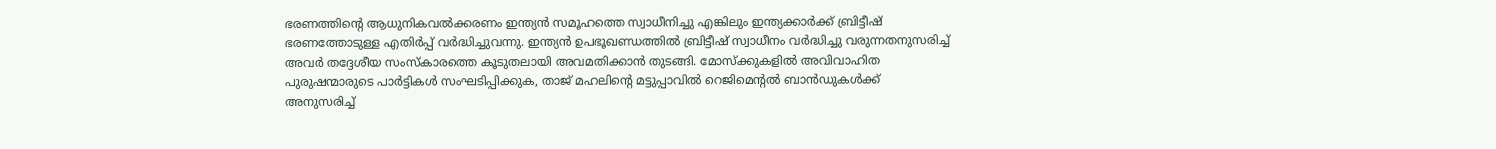ഭരണത്തിന്റെ ആധുനികവല്‍ക്കരണം ഇന്ത്യന്‍ സമൂഹത്തെ സ്വാധീനിച്ചു എങ്കിലും ഇന്ത്യക്കാര്‍ക്ക് ബ്രിട്ടീഷ് ഭരണത്തോടുള്ള എതിര്‍പ്പ് വര്‍ദ്ധിച്ചുവന്നു. ഇന്ത്യന്‍ ഉപഭൂഖണ്ഡത്തില്‍ ബ്രിട്ടീഷ് സ്വാധീനം വര്‍ദ്ധിച്ചു വരുന്നതനുസരിച്ച് അവര്‍ തദ്ദേശീയ സംസ്കാരത്തെ കൂടുതലായി അവമതിക്കാന്‍ തുടങ്ങി. മോസ്ക്കുകളില്‍ അവിവാഹിത പുരുഷന്മാരുടെ പാര്‍ട്ടികള്‍ സംഘടിപ്പിക്കുക, താജ് മഹലിന്റെ മട്ടുപ്പാവില്‍ റെജിമെന്റല്‍ ബാന്‍ഡുകള്‍ക്ക് അനുസരിച്ച്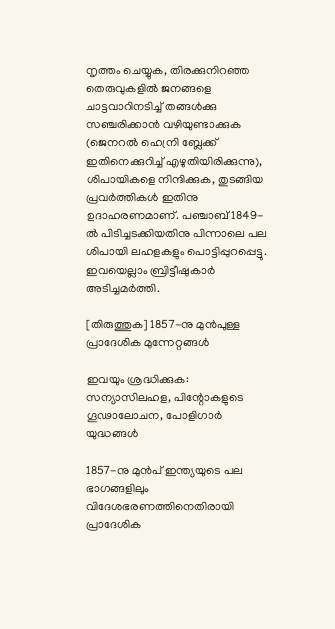നൃത്തം ചെയ്യുക, തിരക്കുനിറഞ്ഞ തെരുവുകളില്‍ ജനങ്ങളെ ചാട്ടവാറിനടിച്ച് തങ്ങള്‍ക്കു സഞ്ചരിക്കാന്‍ വഴിയുണ്ടാക്കുക (ജെനറല്‍ ഹെന്രി ബ്ലേക്ക് ഇതിനെക്കുറിച്ച് എഴുതിയിരിക്കുന്നു), ശിപായികളെ നിന്ദിക്കുക, തുടങ്ങിയ പ്രവര്‍ത്തികള്‍ ഇതിനു ഉദാഹരണമാണ്. പഞ്ചാബ് 1849-ല്‍ പിടിച്ചടക്കിയതിനു പിന്നാലെ പല ശിപായി ലഹളകളും പൊട്ടിപ്പുറപ്പെട്ടു. ഇവയെല്ലാം ബ്രിട്ടീഷുകാര്‍ അടിച്ചമര്‍ത്തി.

[തിരുത്തുക] 1857-നു മുന്‍പുള്ള പ്രാദേശിക മുന്നേറ്റങ്ങള്‍

ഇവയും ശ്രദ്ധിക്കുക: സന്യാസിലഹള, പിന്റോകളുടെ ഗൂഢാലോചന, പോളിഗാര്‍ യുദ്ധങ്ങള്‍

1857-നു മുന്‍പ് ഇന്ത്യയുടെ പല ഭാഗങ്ങളിലും വിദേശഭരണത്തിനെതിരായി പ്രാദേശിക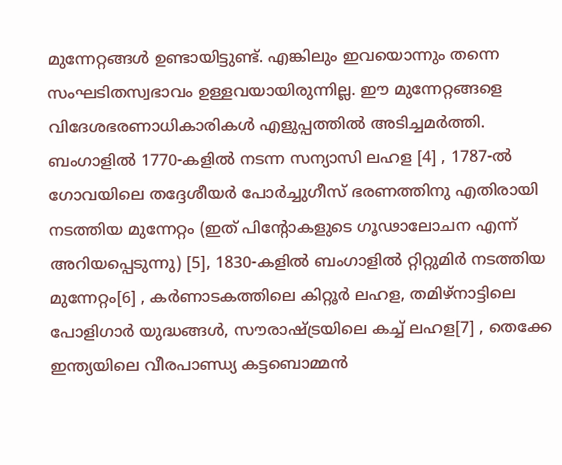മുന്നേറ്റങ്ങള്‍ ഉണ്ടായിട്ടുണ്ട്. എങ്കിലും ഇവയൊന്നും തന്നെ സംഘടിതസ്വഭാവം ഉള്ളവയായിരുന്നില്ല. ഈ മുന്നേറ്റങ്ങളെ വിദേശഭരണാധികാരികള്‍ എളുപ്പത്തില്‍ അടിച്ചമര്‍ത്തി. ബംഗാളില്‍ 1770-കളില്‍ നടന്ന സന്യാസി ലഹള [4] , 1787-ല്‍ ഗോവയിലെ തദ്ദേശീയര്‍ പോര്‍ച്ചുഗീസ് ഭരണത്തിനു എതിരായി നടത്തിയ മുന്നേറ്റം (ഇത് പിന്റോകളുടെ ഗൂഢാലോചന എന്ന് അറിയപ്പെടുന്നു) [5], 1830-കളില്‍ ബംഗാളില്‍ റ്റിറ്റുമിര്‍ നടത്തിയ മുന്നേറ്റം[6] , കര്‍ണാടകത്തിലെ കിറ്റൂര്‍ ലഹള, തമിഴ്‌നാട്ടിലെ പോളിഗാര്‍ യുദ്ധങ്ങള്‍, സൗരാഷ്ട്രയിലെ കച്ച് ലഹള[7] , തെക്കേ ഇന്ത്യയിലെ വീരപാണ്ഡ്യ കട്ടബൊമ്മന്‍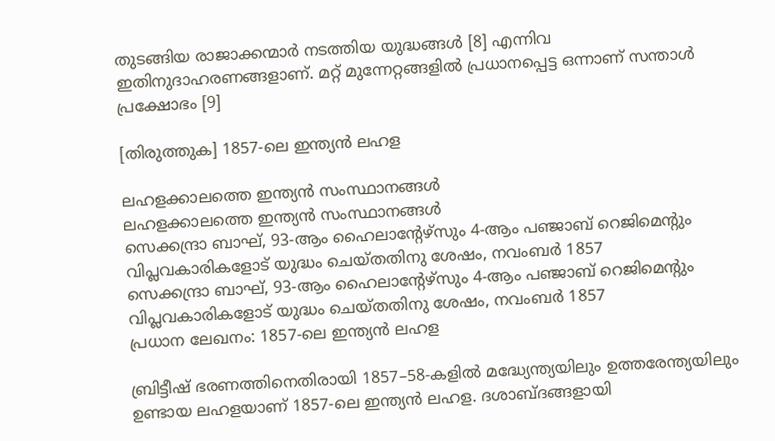തുടങ്ങിയ രാജാക്കന്മാര്‍ നടത്തിയ യുദ്ധങ്ങള്‍ [8] എന്നിവ ഇതിനുദാഹരണങ്ങളാണ്‌. മറ്റ് മുന്നേറ്റങ്ങളില്‍ പ്രധാനപ്പെട്ട ഒന്നാണ് സന്താള്‍ പ്രക്ഷോഭം [9]

[തിരുത്തുക] 1857-ലെ ഇന്ത്യന്‍ ലഹള

ലഹളക്കാലത്തെ ഇന്ത്യന്‍ സംസ്ഥാനങ്ങള്‍
ലഹളക്കാലത്തെ ഇന്ത്യന്‍ സംസ്ഥാനങ്ങള്‍
സെക്കന്ദ്രാ ബാഘ്, 93-ആം ഹൈലാന്റേഴ്സും 4-ആം പഞ്ജാബ് റെജിമെന്റും വിപ്ലവകാരികളോട് യുദ്ധം ചെയ്തതിനു ശേഷം, നവംബര്‍ 1857
സെക്കന്ദ്രാ ബാഘ്, 93-ആം ഹൈലാന്റേഴ്സും 4-ആം പഞ്ജാബ് റെജിമെന്റും വിപ്ലവകാരികളോട് യുദ്ധം ചെയ്തതിനു ശേഷം, നവംബര്‍ 1857
പ്രധാന ലേഖനം: 1857-ലെ ഇന്ത്യന്‍ ലഹള

ബ്രിട്ടീഷ് ഭരണത്തിനെതിരായി 1857–58-കളില്‍‍ മദ്ധ്യേന്ത്യയിലും ഉത്തരേന്ത്യയിലും ഉണ്ടായ ലഹളയാണ് 1857-ലെ ഇന്ത്യന്‍ ലഹള. ദശാബ്ദങ്ങളായി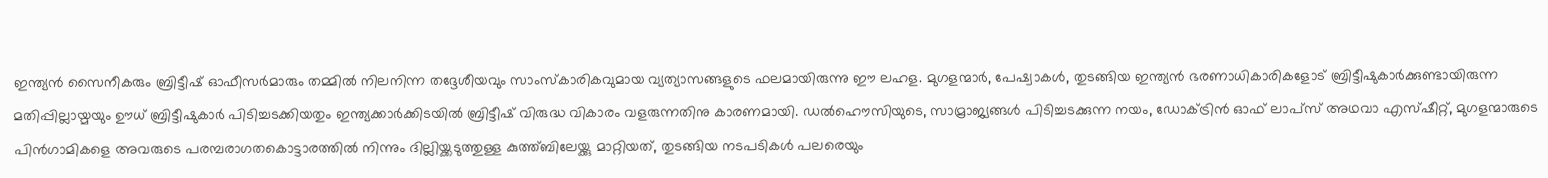ഇന്ത്യന്‍ സൈനീകരും ബ്രിട്ടീഷ് ഓഫീസര്‍മാരും തമ്മില്‍ നിലനിന്ന തദ്ദേശീയവും സാംസ്കാരികവുമായ വ്യത്യാസങ്ങളുടെ ഫലമായിരുന്നു ഈ ലഹള. മുഗളന്മാര്‍, പേഷ്വാകള്‍, തുടങ്ങിയ ഇന്ത്യന്‍ ഭരണാധികാരികളോട് ബ്രിട്ടീഷുകാര്‍ക്കുണ്ടായിരുന്ന മതിപ്പില്ലായ്മയും ഊധ് ബ്രിട്ടീഷുകാര്‍ പിടിച്ചടക്കിയതും ഇന്ത്യക്കാര്‍ക്കിടയില്‍ ബ്രിട്ടീഷ് വിരുദ്ധ വികാരം വളരുന്നതിനു കാരണമായി. ഡല്‍ഹൌസിയുടെ, സാമ്രാജ്യങ്ങള്‍ പിടിച്ചടക്കുന്ന നയം, ഡോക്ട്രിന്‍ ഓഫ് ലാപ്സ് അഥവാ എസ്ഷീറ്റ്, മുഗളന്മാരുടെ പിന്‍‌ഗാമികളെ അവരുടെ പരമ്പരാഗതകൊട്ടാരത്തില്‍ നിന്നും ദില്ലിയ്ക്കടുത്തുള്ള കുത്ത്ബിലേയ്ക്കു മാറ്റിയത്, തുടങ്ങിയ നടപടികള്‍ പലരെയും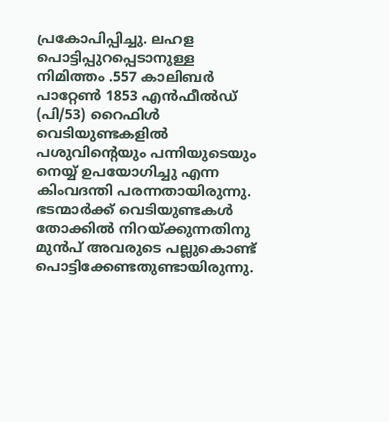പ്രകോപിപ്പിച്ചു. ലഹള പൊട്ടിപ്പുറപ്പെടാനുള്ള നിമിത്തം .557 കാലിബര്‍ പാറ്റേണ്‍ 1853 എന്‍ഫീല്‍ഡ് (പി/53) റൈഫിള്‍ വെടിയുണ്ടകളില്‍ പശുവിന്റെയും പന്നിയുടെയും നെയ്യ് ഉപയോഗിച്ചു എന്ന കിംവദന്തി പരന്നതായിരുന്നു. ഭടന്മാര്‍ക്ക് വെടിയുണ്ടകള്‍ തോക്കില്‍ നിറയ്ക്കുന്നതിനു മുന്‍പ് അവരുടെ പല്ലുകൊണ്ട് പൊട്ടിക്കേണ്ടതുണ്ടായിരുന്നു.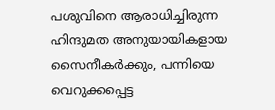പശുവിനെ ആരാധിച്ചിരുന്ന ഹിന്ദുമത അനുയായികളായ സൈനീകര്‍ക്കും, പന്നിയെ വെറുക്കപ്പെട്ട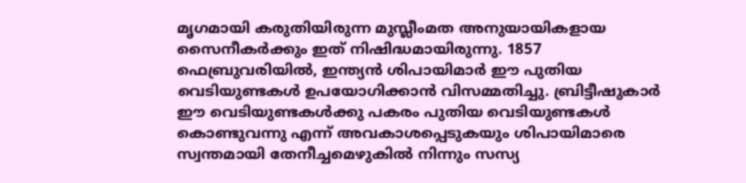മൃഗമായി കരുതിയിരുന്ന മുസ്ലീംമത അനുയായികളായ സൈനീകര്‍ക്കും ഇത് നിഷിദ്ധമായിരുന്നു. 1857 ഫെബ്രുവരിയില്‍, ഇന്ത്യന്‍ ശിപായിമാര്‍ ഈ പുതിയ വെടിയുണ്ടകള്‍ ഉപയോഗിക്കാന്‍ വിസമ്മതിച്ചു. ബ്രിട്ടീഷുകാര്‍ ഈ വെടിയുണ്ടകള്‍ക്കു പകരം പുതിയ വെടിയുണ്ടകള്‍ കൊണ്ടുവന്നു എന്ന് അവകാശപ്പെടുകയും ശിപായിമാരെ സ്വന്തമായി തേനീച്ചമെഴുകില്‍ നിന്നും സസ്യ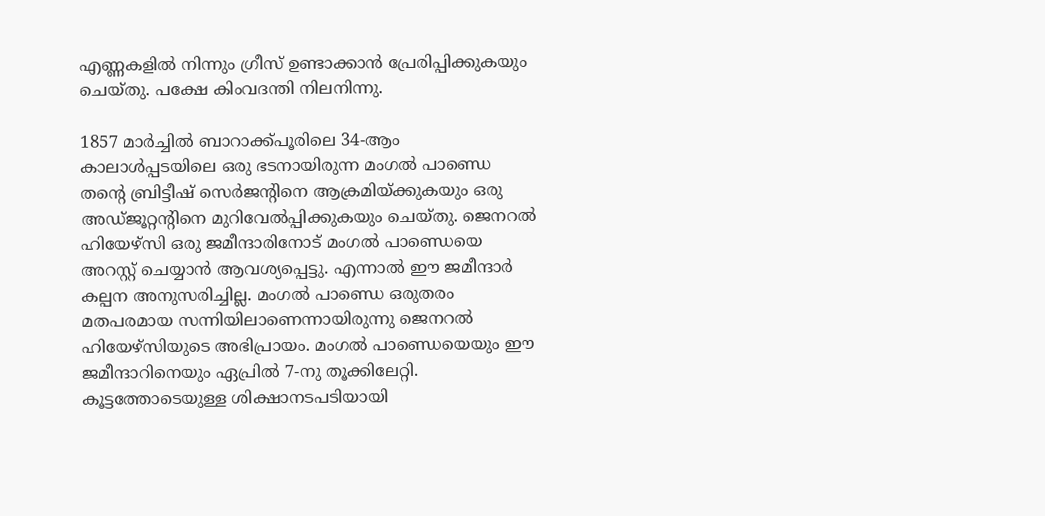എണ്ണകളില്‍ നിന്നും ഗ്രീസ് ഉണ്ടാക്കാന്‍ പ്രേരിപ്പിക്കുകയും ചെയ്തു. പക്ഷേ കിംവദന്തി നിലനിന്നു.

1857 മാര്‍ച്ചില്‍ ബാറാക്ക്പൂരിലെ 34-ആം കാലാള്‍പ്പടയിലെ ഒരു ഭടനായിരുന്ന മംഗല്‍ പാണ്ഡെ തന്റെ ബ്രിട്ടീഷ് സെര്‍ജന്റിനെ ആക്രമിയ്ക്കുകയും ഒരു അഡ്ജൂറ്റന്റിനെ മുറിവേല്‍പ്പിക്കുകയും ചെയ്തു. ജെനറല്‍ ഹിയേഴ്സി ഒരു ജമീന്ദാരിനോട് മംഗല്‍ പാണ്ഡെയെ അറസ്റ്റ് ചെയ്യാന്‍ ആവശ്യപ്പെട്ടു. എന്നാല്‍ ഈ ജമീന്ദാര്‍ കല്പന അനുസരിച്ചില്ല. മംഗല്‍ പാണ്ഡെ ഒരുതരം മതപരമായ സന്നിയിലാണെന്നായിരുന്നു ജെനറല്‍ ഹിയേഴ്സിയുടെ അഭിപ്രായം. മംഗല്‍ പാണ്ഡെയെയും ഈ ജമീന്ദാറിനെയും ഏപ്രില്‍ 7-നു തൂക്കിലേറ്റി. കൂട്ടത്തോടെയുള്ള ശിക്ഷാനടപടിയായി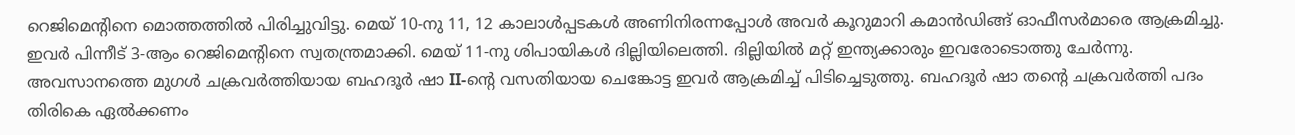റെജിമെന്റിനെ മൊത്തത്തില്‍ പിരിച്ചുവിട്ടു. മെയ് 10-നു 11, 12 കാലാള്‍പ്പടകള്‍ അണിനിരന്നപ്പോള്‍ അവര്‍ കൂറുമാറി കമാന്‍ഡിങ്ങ് ഓഫീസര്‍മാരെ ആക്രമിച്ചു. ഇവര്‍ പിന്നീട് 3-ആം റെജിമെന്റിനെ സ്വതന്ത്രമാക്കി. മെയ് 11-നു ശിപായികള്‍ ദില്ലിയിലെത്തി. ദില്ലിയില്‍ മറ്റ് ഇന്ത്യക്കാരും ഇവരോടൊത്തു ചേര്‍ന്നു. അവസാനത്തെ മുഗള്‍ ചക്രവര്‍ത്തിയായ ബഹദൂര്‍ ഷാ II-ന്റെ വസതിയായ ചെങ്കോട്ട ഇവര്‍ ആക്രമിച്ച് പിടിച്ചെടുത്തു. ബഹദൂര്‍ ഷാ തന്റെ ചക്രവര്‍ത്തി പദം തിരികെ ഏല്‍ക്കണം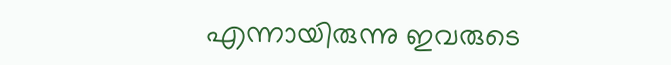എന്നായിരുന്നു ഇവരുടെ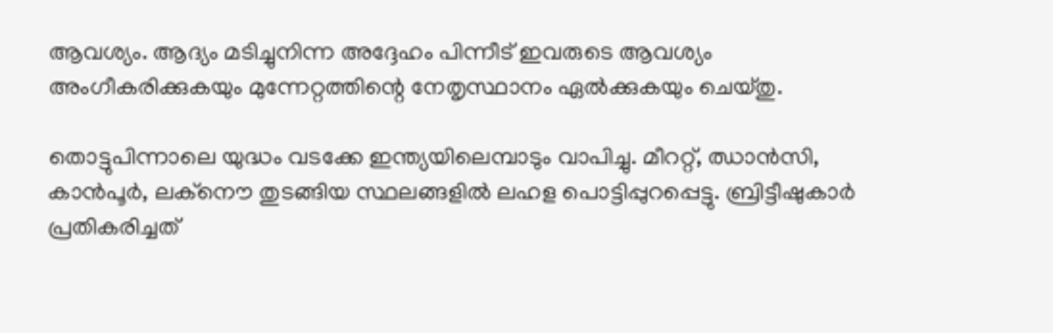ആവശ്യം. ആദ്യം മടിച്ചുനിന്ന അദ്ദേഹം പിന്നീട് ഇവരുടെ ആവശ്യം അംഗീകരിക്കുകയും മുന്നേറ്റത്തിന്റെ നേതൃസ്ഥാനം ഏല്‍ക്കുകയും ചെയ്തു.

തൊട്ടുപിന്നാലെ യുദ്ധം വടക്കേ ഇന്ത്യയിലെമ്പാടും വാപിച്ചു. മീററ്റ്, ഝാന്‍സി, കാന്‍പൂര്‍, ലക്നൌ തുടങ്ങിയ സ്ഥലങ്ങളില്‍ ലഹള പൊട്ടിപ്പുറപ്പെട്ടു. ബ്രിട്ടീഷുകാര്‍ പ്രതികരിച്ചത്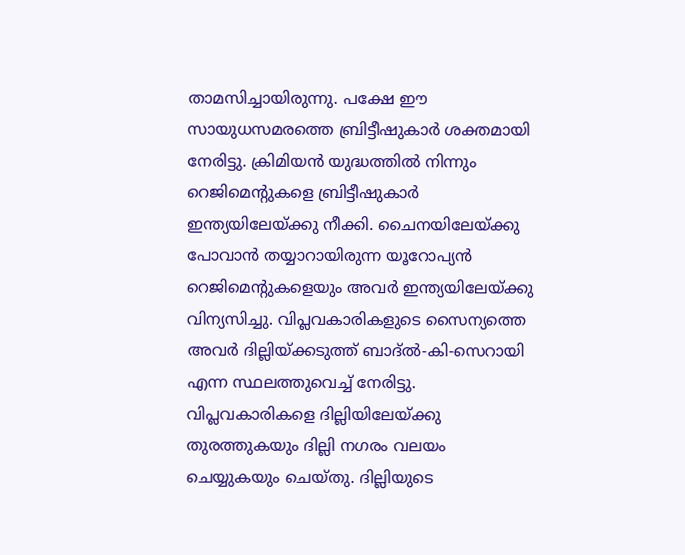താമസിച്ചായിരുന്നു. പക്ഷേ ഈ സായുധസമരത്തെ ബ്രിട്ടീഷുകാര്‍ ശക്തമായി നേരിട്ടു. ക്രിമിയന്‍ യുദ്ധത്തില്‍ നിന്നും റെജിമെന്റുകളെ ബ്രിട്ടീഷുകാര്‍ ഇന്ത്യയിലേയ്ക്കു നീക്കി. ചൈനയിലേയ്ക്കു പോവാന്‍ തയ്യാറായിരുന്ന യൂറോപ്യന്‍ റെജിമെന്റുകളെയും അവര്‍ ഇന്ത്യയിലേയ്ക്കു വിന്യസിച്ചു. വിപ്ലവകാരികളുടെ സൈന്യത്തെ അവര്‍ ദില്ലിയ്ക്കടുത്ത് ബാദ്‌ല്‍-കി-സെറായി എന്ന സ്ഥലത്തുവെച്ച് നേരിട്ടു. വിപ്ലവകാരികളെ ദില്ലിയിലേയ്ക്കു തുരത്തുകയും ദില്ലി നഗരം വലയം ചെയ്യുകയും ചെയ്തു. ദില്ലിയുടെ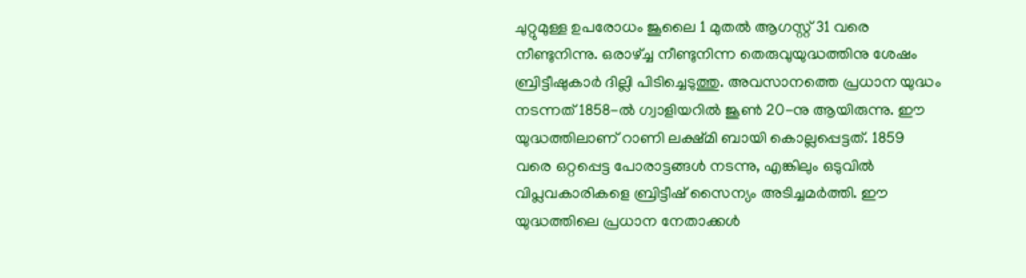ചുറ്റുമുള്ള ഉപരോധം ജൂലൈ 1 മുതല്‍ ആഗസ്റ്റ് 31 വരെ നീണ്ടുനിന്നു. ഒരാഴ്ച്ച നീണ്ടുനിന്ന തെരുവുയുദ്ധത്തിനു ശേഷം ബ്രിട്ടീഷുകാര്‍ ദില്ലി പിടിച്ചെടുത്തു. അവസാനത്തെ പ്രധാന യുദ്ധം നടന്നത് 1858-ല്‍ ഗ്വാളിയറില്‍ ജൂണ്‍ 20-നു ആയിരുന്നു. ഈ യുദ്ധത്തിലാണ് റാണി ലക്ഷ്മി ബായി കൊല്ലപ്പെട്ടത്. 1859 വരെ ഒറ്റപ്പെട്ട പോരാട്ടങ്ങള്‍ നടന്നു, എങ്കിലും ഒടുവില്‍ വിപ്ലവകാരികളെ ബ്രിട്ടീഷ് സൈന്യം അടിച്ചമര്‍ത്തി. ഈ യുദ്ധത്തിലെ പ്രധാന നേതാക്കള്‍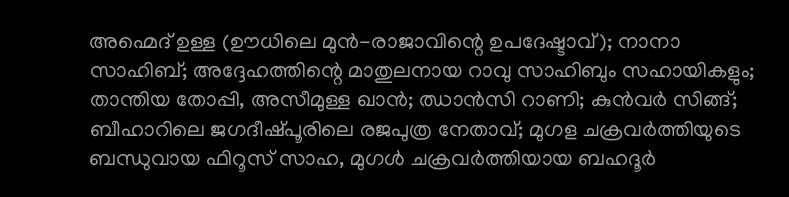അഹ്മെദ് ഉള്ള (ഊധിലെ മുന്‍-രാജാവിന്റെ ഉപദേഷ്ടാവ്); നാനാ സാഹിബ്; അദ്ദേഹത്തിന്റെ മാതുലനായ റാവു സാഹിബും സഹായികളും; താന്തിയ തോപ്പി, അസീമുള്ള ഖാന്‍; ഝാന്‍സി റാണി; കുന്‍‌വര്‍ സിങ്ങ്; ബീഹാറിലെ ജഗദീഷ്പൂരിലെ രജപുത്ര നേതാവ്; മുഗള ചക്രവര്‍ത്തിയുടെ ബന്ധുവായ ഫിറൂസ് സാഹ, മുഗള്‍ ചക്രവര്‍ത്തിയായ ബഹദൂര്‍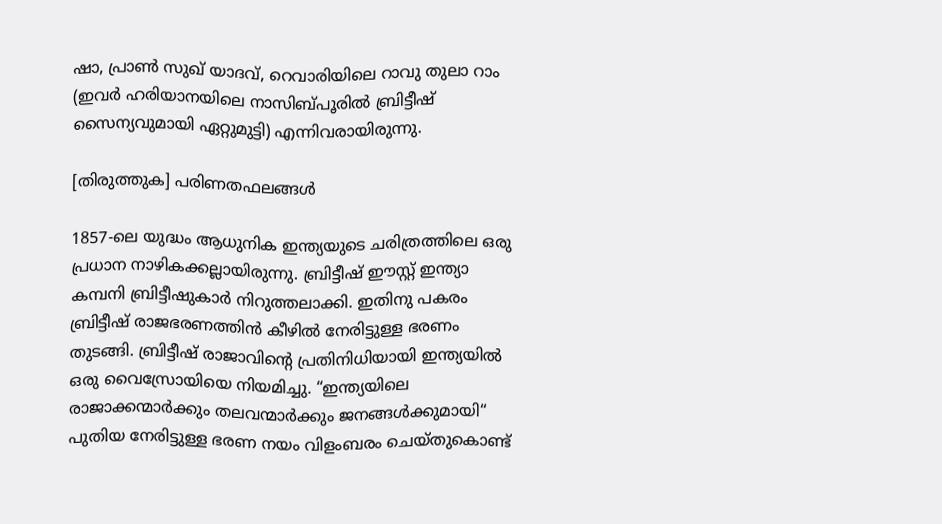ഷാ, പ്രാണ്‍ സുഖ് യാദവ്, റെവാരിയിലെ റാവു തുലാ റാം (ഇവര്‍ ഹരിയാനയിലെ നാസിബ്പൂരില്‍ ബ്രിട്ടീഷ് സൈന്യവുമായി ഏറ്റുമുട്ടി) എന്നിവരായിരുന്നു.

[തിരുത്തുക] പരിണതഫലങ്ങള്‍

1857-ലെ യുദ്ധം ആധുനിക ഇന്ത്യയുടെ ചരിത്രത്തിലെ ഒരു പ്രധാന നാഴികക്കല്ലായിരുന്നു. ബ്രിട്ടീഷ് ഈസ്റ്റ് ഇന്ത്യാ കമ്പനി ബ്രിട്ടീഷുകാര്‍ നിറുത്തലാക്കി. ഇതിനു പകരം ബ്രിട്ടീഷ് രാജഭരണത്തിന്‍ കീഴില്‍ നേരിട്ടുള്ള ഭരണം തുടങ്ങി. ബ്രിട്ടീഷ് രാജാവിന്റെ പ്രതിനിധിയായി ഇന്ത്യയില്‍ ഒരു വൈസ്രോയിയെ നിയമിച്ചു. “ഇന്ത്യയിലെ രാജാക്കന്മാര്‍ക്കും തലവന്മാര്‍ക്കും ജനങ്ങള്‍ക്കുമായി“ പുതിയ നേരിട്ടുള്ള ഭരണ നയം വിളംബരം ചെയ്തുകൊണ്ട്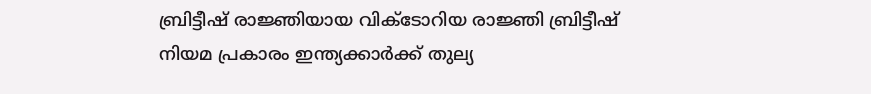ബ്രിട്ടീഷ് രാജ്ഞിയായ വിക്ടോറിയ രാജ്ഞി ബ്രിട്ടീഷ് നിയമ പ്രകാരം ഇന്ത്യക്കാര്‍ക്ക് തുല്യ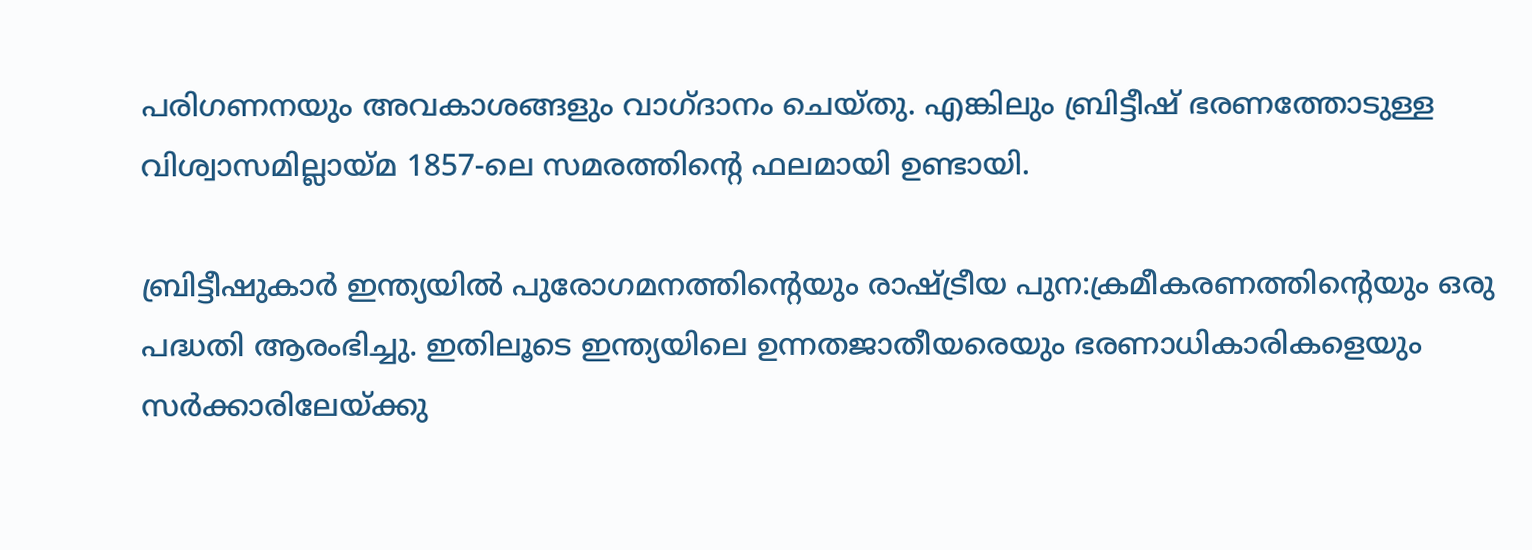പരിഗണനയും അവകാശങ്ങളും വാഗ്ദാനം ചെയ്തു. എങ്കിലും ബ്രിട്ടീഷ് ഭരണത്തോടുള്ള വിശ്വാസമില്ലായ്മ 1857-ലെ സമരത്തിന്റെ ഫലമായി ഉണ്ടായി.

ബ്രിട്ടീഷുകാര്‍ ഇന്ത്യയില്‍ പുരോഗമനത്തിന്റെയും രാഷ്ട്രീയ പുന:ക്രമീകരണത്തിന്റെയും ഒരു പദ്ധതി ആരംഭിച്ചു. ഇതിലൂടെ ഇന്ത്യയിലെ ഉന്നതജാതീയരെയും ഭരണാധികാരികളെയും സര്‍ക്കാരിലേയ്ക്കു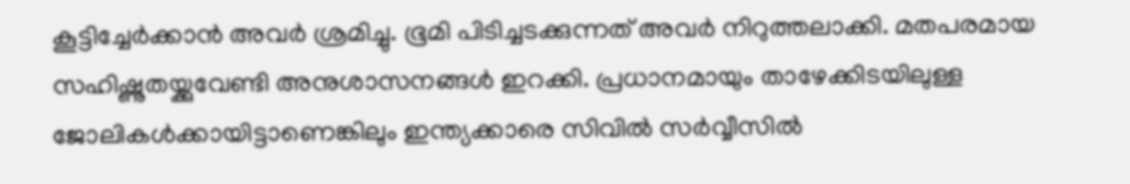കൂട്ടിച്ചേര്‍ക്കാന്‍ അവര്‍ ശ്രമിച്ചു. ഭൂമി പിടിച്ചടക്കുന്നത് അവര്‍ നിറുത്തലാക്കി. മതപരമായ സഹിഷ്ണുതയ്ക്കുവേണ്ടി അനുശാസനങ്ങള്‍ ഇറക്കി. പ്രധാനമായും താഴേക്കിടയിലുള്ള ജോലികള്‍ക്കായിട്ടാണെങ്കിലും ഇന്ത്യക്കാരെ സിവില്‍ സര്‍വ്വീസില്‍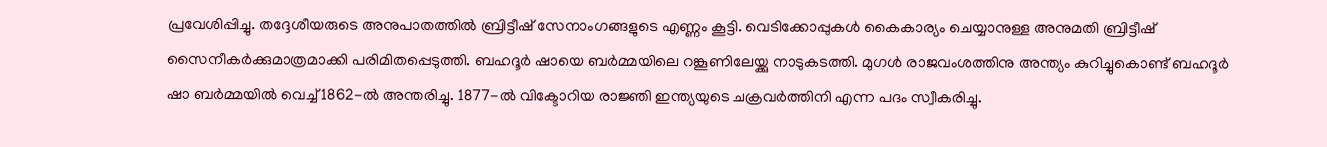പ്രവേശിപ്പിച്ചു. തദ്ദേശീയരുടെ അനുപാതത്തില്‍ ബ്രിട്ടീഷ് സേനാംഗങ്ങളുടെ എണ്ണം കൂട്ടി. വെടിക്കോപ്പുകള്‍ കൈകാര്യം ചെയ്യാനുള്ള അനുമതി ബ്രിട്ടീഷ് സൈനീകര്‍ക്കുമാത്രമാക്കി പരിമിതപ്പെടുത്തി. ബഹദൂര്‍ ഷായെ ബര്‍മ്മയിലെ റങ്കൂണിലേയ്ക്കു നാടുകടത്തി. മുഗള്‍ രാജവംശത്തിനു അന്ത്യം കുറിച്ചുകൊണ്ട് ബഹദൂര്‍ ഷാ ബര്‍മ്മയില്‍ വെച്ച് 1862-ല്‍ അന്തരിച്ചു. 1877-ല്‍ വിക്ടോറിയ രാജ്ഞി ഇന്ത്യയുടെ ചക്രവര്‍ത്തിനി എന്ന പദം സ്വീകരിച്ചു.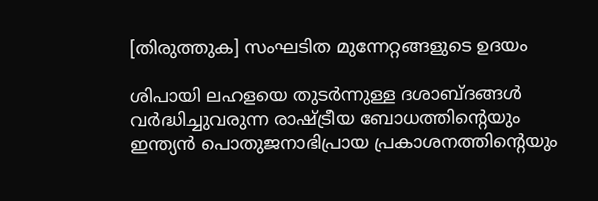[തിരുത്തുക] സംഘടിത മുന്നേറ്റങ്ങളുടെ ഉദയം

ശിപായി ലഹളയെ തുടര്‍ന്നുള്ള ദശാബ്ദങ്ങള്‍ വര്‍ദ്ധിച്ചുവരുന്ന രാഷ്ട്രീയ ബോധത്തിന്റെയും ഇന്ത്യന്‍ പൊതുജനാഭിപ്രായ പ്രകാശനത്തിന്റെയും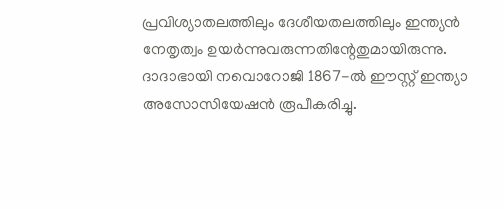പ്രവിശ്യാതലത്തിലും ദേശീയതലത്തിലും ഇന്ത്യന്‍ നേതൃത്വം ഉയര്‍ന്നുവരുന്നതിന്റേതുമായിരുന്നു. ദാദാഭായി നവൊറോജി 1867-ല്‍ ഈസ്റ്റ് ഇന്ത്യാ അസോസിയേഷന്‍ രൂപീകരിച്ചു.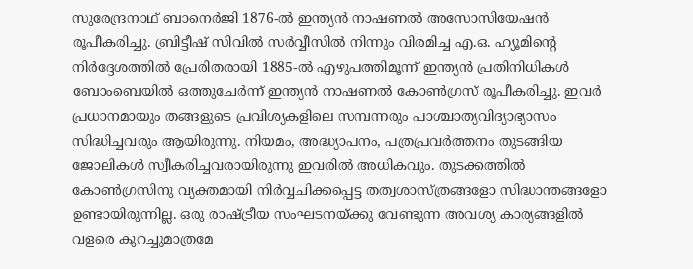സുരേന്ദ്രനാഥ് ബാനെര്‍ജി 1876-ല്‍ ഇന്ത്യന്‍ നാഷണല്‍ അസോസിയേഷന്‍ രൂപീകരിച്ചു. ബ്രിട്ടീഷ് സിവില്‍ സര്‍വ്വീസില്‍ നിന്നും വിരമിച്ച എ.ഒ. ഹ്യൂമിന്റെ നിര്‍ദ്ദേശത്തില്‍ പ്രേരിതരായി 1885-ല്‍ എഴുപത്തിമൂന്ന് ഇന്ത്യന്‍ പ്രതിനിധികള്‍ ബോംബെയില്‍ ഒത്തുചേര്‍ന്ന് ഇന്ത്യന്‍ നാഷണല്‍ കോണ്‍ഗ്രസ് രൂപീകരിച്ചു. ഇവര്‍ പ്രധാനമായും തങ്ങളുടെ പ്രവിശ്യകളിലെ സമ്പന്നരും പാശ്ചാത്യവിദ്യാഭ്യാസം സിദ്ധിച്ചവരും ആയിരുന്നു. നിയമം, അദ്ധ്യാപനം, പത്രപ്രവര്‍ത്തനം തുടങ്ങിയ ജോലികള്‍ സ്വീകരിച്ചവരായിരുന്നു ഇവരില്‍ അധികവും. തുടക്കത്തില്‍ കോണ്‍ഗ്രസിനു വ്യക്തമായി നിര്‍വ്വചിക്കപ്പെട്ട തത്വശാസ്ത്രങ്ങളോ സിദ്ധാന്തങ്ങളോ ഉണ്ടായിരുന്നില്ല. ഒരു രാഷ്ട്രീയ സംഘടനയ്ക്കു വേണ്ടുന്ന അവശ്യ കാര്യങ്ങളില്‍ വളരെ കുറച്ചുമാത്രമേ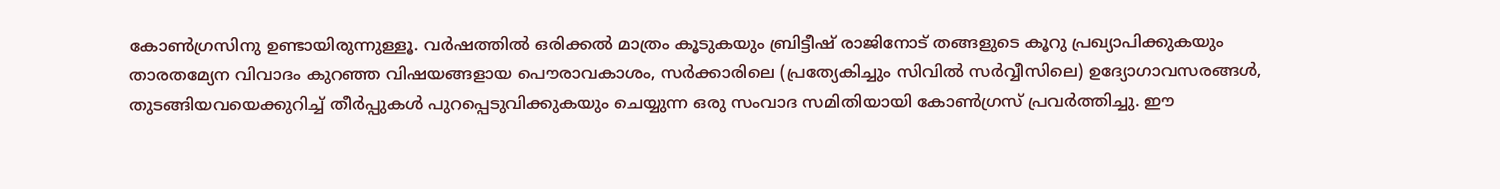കോണ്‍ഗ്രസിനു ഉണ്ടായിരുന്നുള്ളൂ. വര്‍ഷത്തില്‍ ഒരിക്കല്‍ മാത്രം കൂടുകയും ബ്രിട്ടീഷ് രാജിനോട് തങ്ങളുടെ കൂറു പ്രഖ്യാപിക്കുകയും താരതമ്യേന വിവാദം കുറഞ്ഞ വിഷയങ്ങളായ പൌരാവകാശം, സര്‍ക്കാരിലെ (പ്രത്യേകിച്ചും സിവില്‍ സര്‍വ്വീസിലെ) ഉദ്യോഗാവസരങ്ങള്‍, തുടങ്ങിയവയെക്കുറിച്ച് തീര്‍പ്പുകള്‍‍ പുറപ്പെടുവിക്കുകയും ചെയ്യുന്ന ഒരു സംവാദ സമിതിയായി കോണ്‍ഗ്രസ് പ്രവര്‍ത്തിച്ചു. ഈ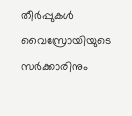തീര്‍പ്പുകള്‍ വൈസ്രോയിയുടെ സര്‍ക്കാരിനും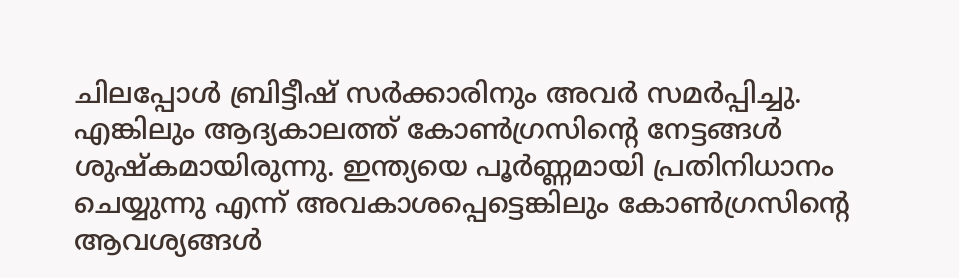ചിലപ്പോള്‍ ബ്രിട്ടീഷ് സര്‍ക്കാരിനും അവര്‍ സമര്‍പ്പിച്ചു. എങ്കിലും ആദ്യകാലത്ത് കോണ്‍ഗ്രസിന്റെ നേട്ടങ്ങള്‍ ശുഷ്കമായിരുന്നു. ഇന്ത്യയെ പൂര്‍ണ്ണമായി പ്രതിനിധാനം ചെയ്യുന്നു എന്ന് അവകാശപ്പെട്ടെങ്കിലും കോണ്‍ഗ്രസിന്റെ ആവശ്യങ്ങള്‍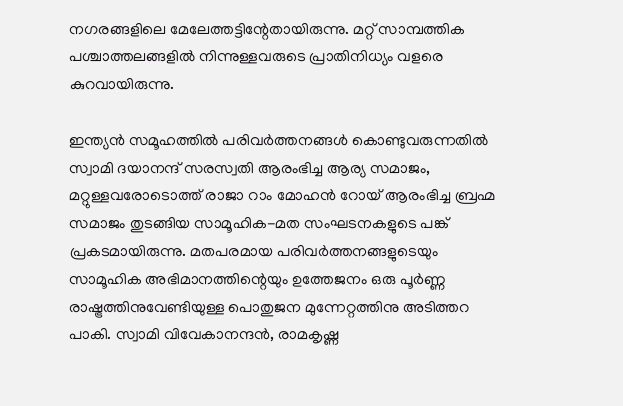നഗരങ്ങളിലെ മേലേത്തട്ടിന്റേതായിരുന്നു. മറ്റ് സാമ്പത്തിക പശ്ചാത്തലങ്ങളില്‍ നിന്നുള്ളവരുടെ പ്രാതിനിധ്യം വളരെ കുറവായിരുന്നു.

ഇന്ത്യന്‍ സമൂഹത്തില്‍ പരിവര്‍ത്തനങ്ങള്‍ കൊണ്ടുവരുന്നതില്‍ സ്വാമി ദയാനന്ദ് സരസ്വതി ആരംഭിച്ച ആര്യ സമാജം, മറ്റുള്ളവരോടൊത്ത് രാജാ റാം മോഹന്‍ റോയ് ആരംഭിച്ച ബ്രഹ്മ സമാജം തുടങ്ങിയ സാമൂഹിക-മത സംഘടനകളുടെ പങ്ക് പ്രകടമായിരുന്നു. മതപരമായ പരിവര്‍ത്തനങ്ങളുടെയും സാമൂഹിക അഭിമാനത്തിന്റെയും ഉത്തേജനം ഒരു പൂര്‍ണ്ണ രാഷ്ട്രത്തിനുവേണ്ടിയുള്ള പൊതുജന മുന്നേറ്റത്തിനു അടിത്തറ പാകി. സ്വാമി വിവേകാനന്ദന്‍, രാമകൃഷ്ണ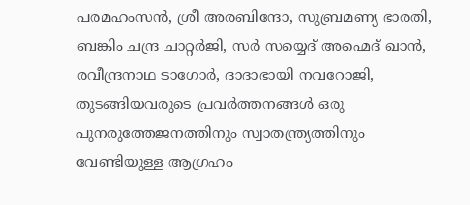പരമഹംസന്‍, ശ്രീ അരബിന്ദോ, സുബ്രമണ്യ ഭാരതി, ബങ്കിം ചന്ദ്ര ചാറ്റര്‍ജി, സര്‍ സയ്യെദ് അഹ്മെദ് ഖാന്‍, രവീന്ദ്രനാഥ ടാഗോര്‍, ദാദാഭായി നവറോജി, തുടങ്ങിയവരുടെ പ്രവര്‍ത്തനങ്ങള്‍ ഒരു പുനരുത്തേജനത്തിനും സ്വാതന്ത്ര്യത്തിനും വേണ്ടിയുള്ള ആഗ്രഹം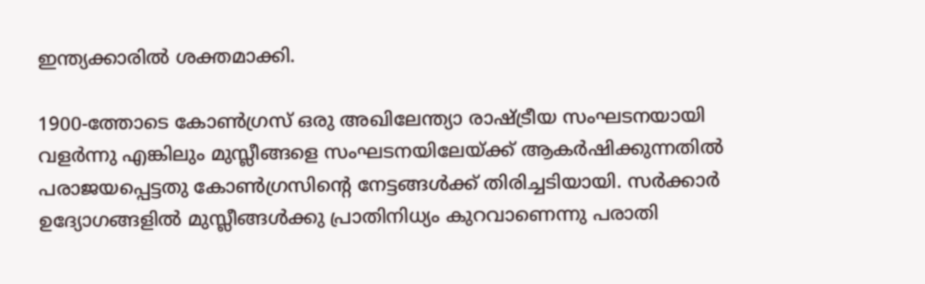ഇന്ത്യക്കാരില്‍ ശക്തമാക്കി.

1900-ത്തോടെ കോണ്‍ഗ്രസ് ഒരു അഖിലേന്ത്യാ രാഷ്ട്രീയ സംഘടനയായി വളര്‍ന്നു എങ്കിലും മുസ്ലീങ്ങളെ സംഘടനയിലേയ്ക്ക് ആകര്‍ഷിക്കുന്നതില്‍ പരാജയപ്പെട്ടതു കോണ്‍ഗ്രസിന്റെ നേട്ടങ്ങള്‍ക്ക് തിരിച്ചടിയായി. സര്‍ക്കാര്‍ ഉദ്യോഗങ്ങളില്‍ മുസ്ലീങ്ങള്‍ക്കു പ്രാതിനിധ്യം കുറവാണെന്നു പരാതി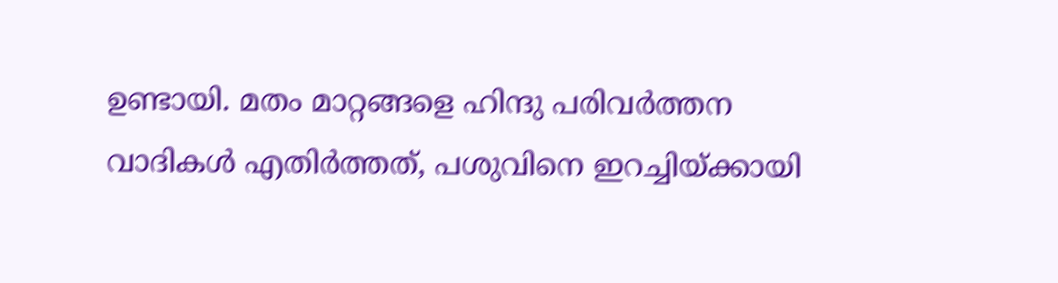ഉണ്ടായി. മതം മാറ്റങ്ങളെ ഹിന്ദു പരിവര്‍ത്തന വാദികള്‍ എതിര്‍ത്തത്, പശുവിനെ ഇറച്ചിയ്ക്കായി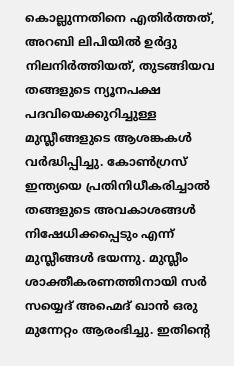കൊല്ലുന്നതിനെ എതിര്‍ത്തത്, അറബി ലിപിയില്‍ ഉര്‍ദ്ദു‍ നിലനിര്‍ത്തിയത്, തുടങ്ങിയവ തങ്ങളുടെ ന്യൂനപക്ഷ പദവിയെക്കുറിച്ചുള്ള മുസ്ലീങ്ങളുടെ ആശങ്കകള്‍ വര്‍ദ്ധിപ്പിച്ചു. കോണ്‍ഗ്രസ് ഇന്ത്യയെ പ്രതിനിധീകരിച്ചാല്‍ തങ്ങളുടെ അവകാശങ്ങള്‍ നിഷേധിക്കപ്പെടും എന്ന് മുസ്ലീങ്ങള്‍ ഭയന്നു. മുസ്ലീം ശാക്തീകരണത്തിനായി സര്‍ സയ്യെദ് അഹ്മെദ് ഖാന്‍ ഒരു മുന്നേറ്റം ആരംഭിച്ചു. ഇതിന്റെ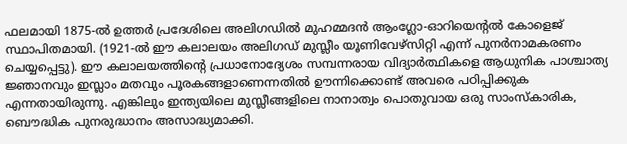ഫലമായി 1875-ല്‍ ഉത്തര്‍ പ്രദേശിലെ അലിഗഡില്‍ മുഹമ്മദന്‍ ആംഗ്ലോ-ഓറിയെന്റല്‍ കോളെജ് സ്ഥാപിതമായി. (1921-ല്‍ ഈ കലാലയം അലിഗഡ് മുസ്ലീം യൂണിവേഴ്സിറ്റി എന്ന് പുനര്‍നാമകരണം ചെയ്യപ്പെട്ടു). ഈ കലാലയത്തിന്റെ പ്രധാനോദ്യേശം സമ്പന്നരായ വിദ്യാര്‍ത്ഥികളെ ആധുനിക പാശ്ചാത്യ ജ്ഞാനവും ഇസ്ലാം മതവും പൂരകങ്ങളാണെന്നതില്‍ ഊന്നിക്കൊണ്ട് അവരെ പഠിപ്പിക്കുക എന്നതായിരുന്നു. എങ്കിലും ഇന്ത്യയിലെ മുസ്ലീങ്ങളിലെ നാനാത്വം പൊതുവായ ഒരു സാംസ്കാരിക, ബൌദ്ധിക പുനരുദ്ധാനം അസാദ്ധ്യമാക്കി.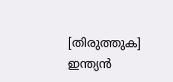[തിരുത്തുക] ഇന്ത്യന്‍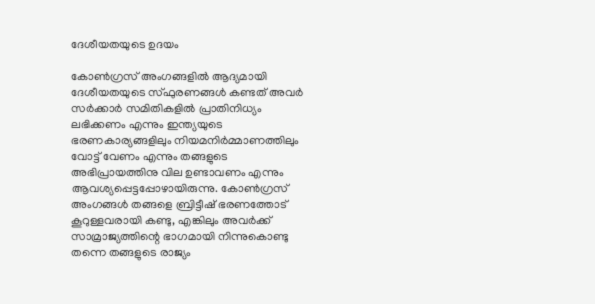ദേശീയതയുടെ ഉദയം

കോണ്‍ഗ്രസ് അംഗങ്ങളില്‍ ആദ്യമായി ദേശീയതയുടെ സ്ഫുരണങ്ങള്‍ കണ്ടത് അവര്‍ സര്‍ക്കാര്‍ സമിതികളില്‍ പ്രാതിനിധ്യം ലഭിക്കണം എന്നും ഇന്ത്യയുടെ ഭരണകാര്യങ്ങളിലും നിയമനിര്‍മ്മാണത്തിലും വോട്ട് വേണം എന്നും തങ്ങളുടെ അഭിപ്രായത്തിനു വില ഉണ്ടാവണം എന്നും ആവശ്യപ്പെട്ടപ്പോഴായിരുന്നു. കോണ്‍ഗ്രസ് അംഗങ്ങള്‍ തങ്ങളെ ബ്രിട്ടീഷ് ഭരണത്തോട് കൂറുള്ളവരായി കണ്ടു, എങ്കിലും അവര്‍ക്ക് സാമ്രാജ്യത്തിന്റെ ഭാഗമായി നിന്നുകൊണ്ടു തന്നെ തങ്ങളുടെ രാജ്യം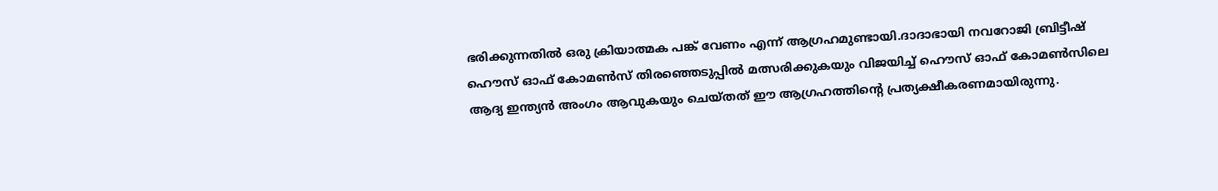ഭരിക്കുന്നതില്‍ ഒരു ക്രിയാത്മക പങ്ക് വേണം എന്ന് ആഗ്രഹമുണ്ടായി.ദാദാഭായി നവറോജി ബ്രിട്ടീഷ് ഹൌസ് ഓഫ് കോമണ്‍സ് തിരഞ്ഞെടുപ്പില്‍ മത്സരിക്കുകയും വിജയിച്ച് ഹൌസ് ഓഫ് കോമണ്‍സിലെ ആദ്യ ഇന്ത്യന്‍ അംഗം ആവുകയും ചെയ്തത് ഈ ആഗ്രഹത്തിന്റെ പ്രത്യക്ഷീകരണമായിരുന്നു.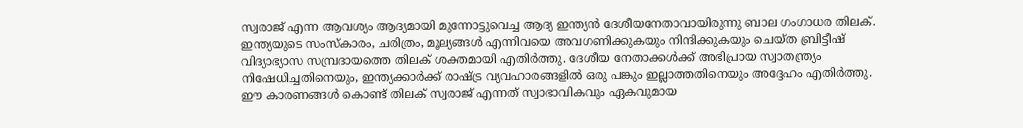സ്വരാജ് എന്ന ആവശ്യം ആദ്യമായി മുന്നോട്ടുവെച്ച ആദ്യ ഇന്ത്യന്‍ ദേശീയനേതാവായിരുന്നു ബാല ഗംഗാധര തിലക്‍. ഇന്ത്യയുടെ സംസ്കാരം, ചരിത്രം, മൂല്യങ്ങള്‍ എന്നിവയെ അവഗണിക്കുകയും നിന്ദിക്കുകയും ചെയ്ത ബ്രിട്ടീഷ് വിദ്യാഭ്യാ‍സ സമ്പ്രദായത്തെ തിലക്‍ ശക്തമായി എതിര്‍ത്തു. ദേശീയ നേതാക്കള്‍ക്ക് അഭിപ്രായ സ്വാതന്ത്ര്യം നിഷേധിച്ചതിനെയും, ഇന്ത്യക്കാര്‍ക്ക് രാഷ്ട്ര വ്യവഹാരങ്ങളില്‍ ഒരു പങ്കും ഇല്ലാത്തതിനെയും അദ്ദേഹം എതിര്‍ത്തു. ഈ കാരണങ്ങള്‍ കൊണ്ട് തിലക് സ്വരാജ് എന്നത് സ്വാഭാവികവും ഏകവുമായ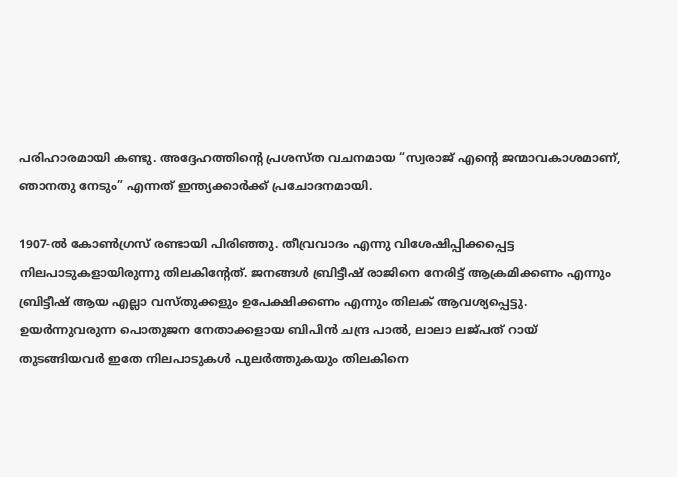പരിഹാരമായി കണ്ടു. അദ്ദേഹത്തിന്റെ പ്രശസ്ത വചനമായ “സ്വരാജ് എന്റെ ജന്മാവകാശമാണ്, ഞാനതു നേടും” എന്നത് ഇന്ത്യക്കാര്‍ക്ക് പ്രചോദനമായി.

1907-ല്‍ കോണ്‍ഗ്രസ് രണ്ടായി പിരിഞ്ഞു. തീവ്രവാദം എന്നു വിശേഷിപ്പിക്കപ്പെട്ട നിലപാടുകളായിരുന്നു തിലകിന്റേത്. ജനങ്ങള്‍ ബ്രിട്ടീഷ് രാജിനെ നേരിട്ട് ആക്രമിക്കണം എന്നും ബ്രിട്ടീഷ് ആയ എല്ലാ വസ്തുക്കളും ഉപേക്ഷിക്കണം എന്നും തിലക് ആവശ്യപ്പെട്ടു. ഉയര്‍ന്നുവരുന്ന പൊതുജന നേതാക്കളായ ബിപിന്‍ ചന്ദ്ര പാല്‍, ലാലാ ലജ്പത് റായ് തുടങ്ങിയവര്‍ ഇതേ നിലപാടുകള്‍ പുലര്‍ത്തുകയും തിലകിനെ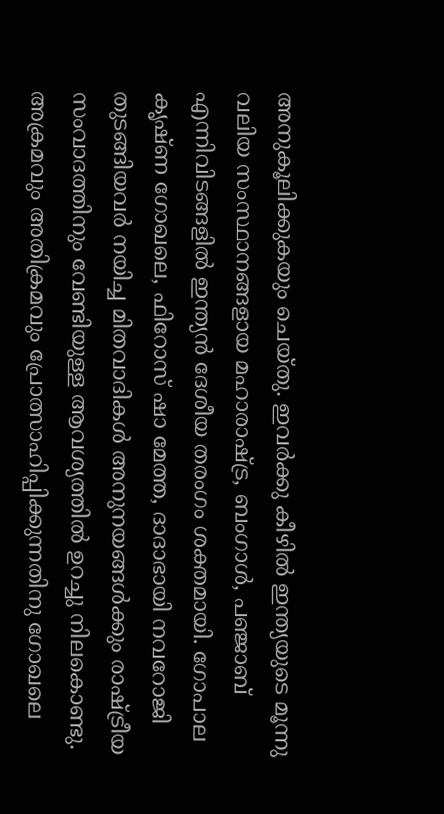അനുകൂലിക്കുകയും ചെയ്തു. ഇവര്‍ക്കു കീഴില്‍ ഇന്ത്യയുടെ മൂന്നു വലിയ സംസ്ഥാനങ്ങളായ മഹാരാഷ്ട്ര, ബംഗാള്‍, പഞ്ജാബ് എന്നിവിടങ്ങളില്‍ ഇന്ത്യന്‍ ദേശീയ തരംഗം ശക്തമായി. ഗോപാല കൃഷ്ണ ഗോഖലെ, ഫിറോസ് ഷാ മേത്ത, ദാദാഭായി നവറോജി തുടങ്ങിയവര്‍ നയിച്ച മിതവാദികള്‍ അനുനയങ്ങള്‍ക്കും രാഷ്ട്രീയ സംവാദത്തിനും വേണ്ടിയുള്ള ആവശ്യത്തില്‍ ഉറച്ചു നിലകൊണ്ടു. അക്രമവും അതിക്രമവും പ്രോത്സാഹിപ്പിക്കുന്നതിനു ഗോഖലെ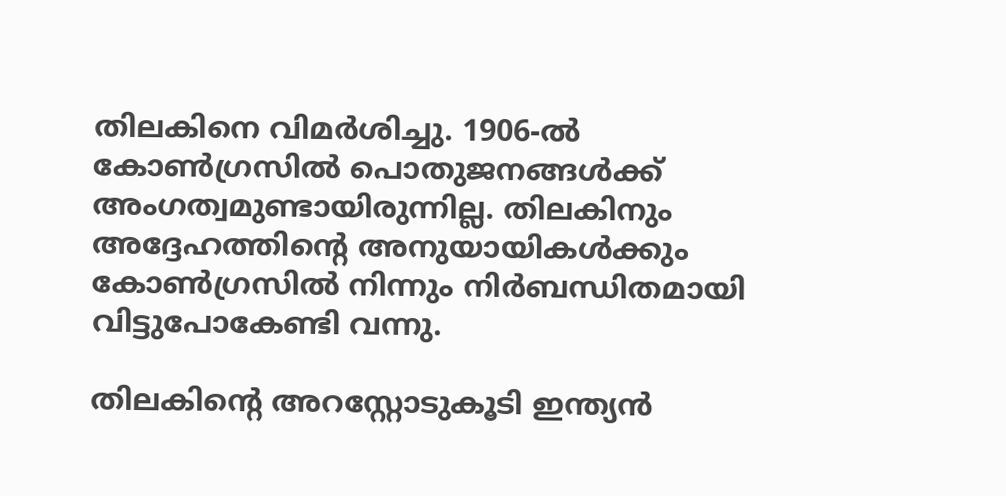തിലകിനെ വിമര്‍ശിച്ചു. 1906-ല്‍ കോണ്‍ഗ്രസില്‍ പൊതുജനങ്ങള്‍ക്ക് അംഗത്വമുണ്ടായിരുന്നില്ല. തിലകിനും അദ്ദേഹത്തിന്റെ അനുയായികള്‍ക്കും കോണ്‍ഗ്രസില്‍ നിന്നും നിര്‍ബന്ധിതമായി വിട്ടുപോകേണ്ടി വന്നു.

തിലകിന്റെ അറസ്റ്റോടുകൂടി ഇന്ത്യന്‍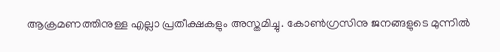ആക്രമണത്തിനുള്ള എല്ലാ പ്രതീക്ഷകളും അസ്തമിച്ചു. കോണ്‍ഗ്രസിനു ജനങ്ങളുടെ മുന്നില്‍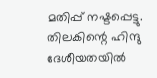മതിപ്പ് നഷ്ടപ്പെട്ടു. തിലകിന്റെ ഹിന്ദു ദേശീയതയില്‍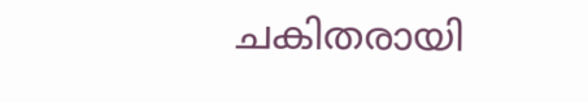ചകിതരായി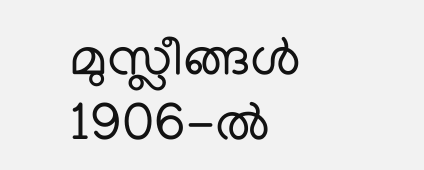മുസ്ലീങ്ങള്‍ 1906-ല്‍